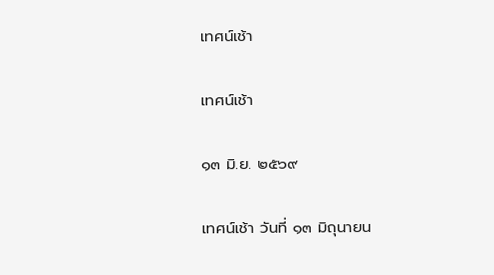เทศน์เช้า

เทศน์เช้า

๑๓ มิ.ย. ๒๕๖๙

เทศน์เช้า วันที่ ๑๓ มิถุนายน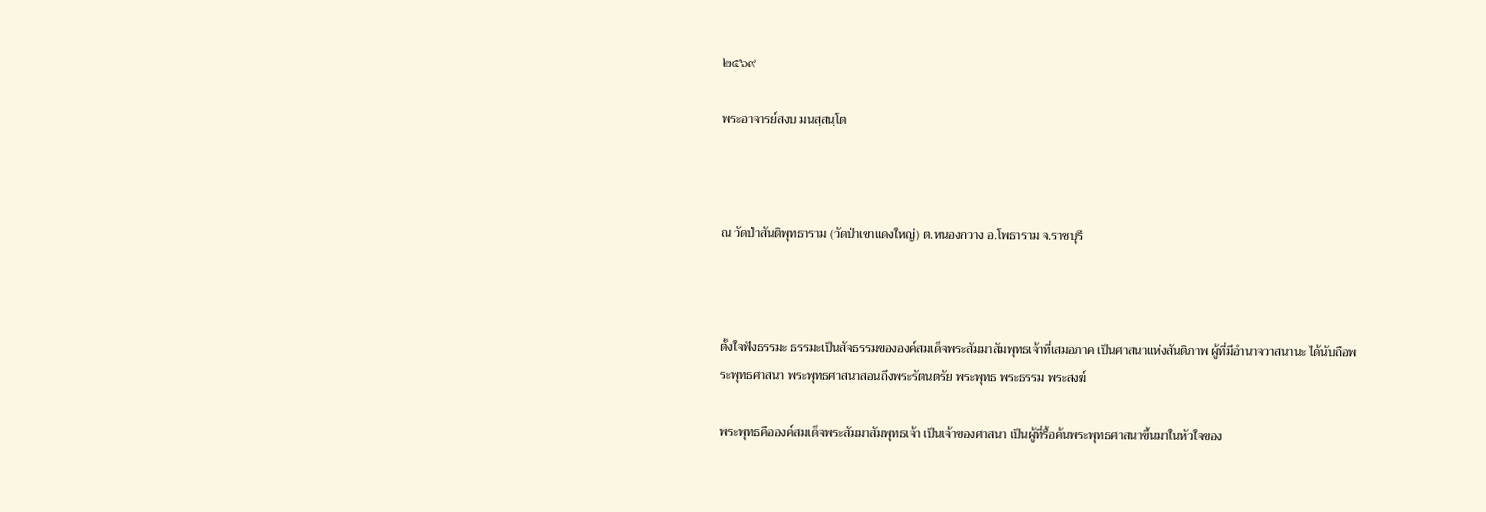๒๕๖๙

พระอาจารย์สงบ มนสฺสนฺโต



ณ วัดป่าสันติพุทธาราม (วัดป่าเขาแดงใหญ่) ต.หนองกวาง อ.โพธาราม จ.ราชบุรี



ตั้งใจฟังธรรมะ ธรรมะเป็นสัจธรรมขององค์สมเด็จพระสัมมาสัมพุทธเจ้าที่เสมอภาค เป็นศาสนาแห่งสันติภาพ ผู้ที่มีอำนาจวาสนานะ ได้นับถือพระพุทธศาสนา พระพุทธศาสนาสอนถึงพระรัตนตรัย พระพุทธ พระธรรม พระสงฆ์

พระพุทธคือองค์สมเด็จพระสัมมาสัมพุทธเจ้า เป็นเจ้าของศาสนา เป็นผู้ที่รื้อค้นพระพุทธศาสนาขึ้นมาในหัวใจของ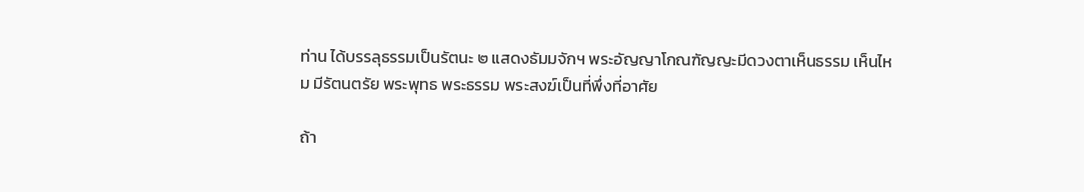ท่าน ได้บรรลุธรรมเป็นรัตนะ ๒ แสดงธัมมจักฯ พระอัญญาโกณฑัญญะมีดวงตาเห็นธรรม เห็นไหม มีรัตนตรัย พระพุทธ พระธรรม พระสงฆ์เป็นที่พึ่งที่อาศัย

ถ้า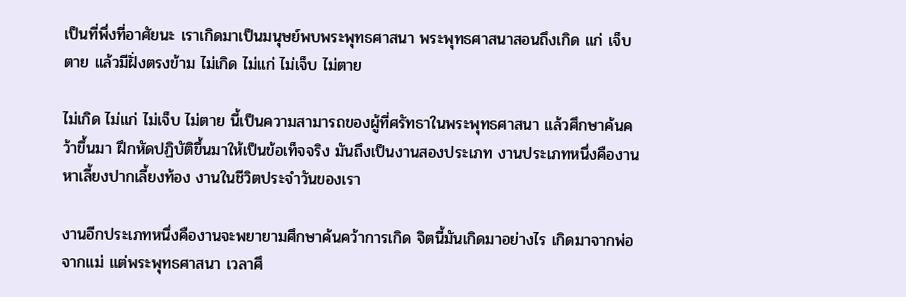เป็นที่พึ่งที่อาศัยนะ เราเกิดมาเป็นมนุษย์พบพระพุทธศาสนา พระพุทธศาสนาสอนถึงเกิด แก่ เจ็บ ตาย แล้วมีฝั่งตรงข้าม ไม่เกิด ไม่แก่ ไม่เจ็บ ไม่ตาย

ไม่เกิด ไม่แก่ ไม่เจ็บ ไม่ตาย นี้เป็นความสามารถของผู้ที่ศรัทธาในพระพุทธศาสนา แล้วศึกษาค้นคว้าขึ้นมา ฝึกหัดปฏิบัติขึ้นมาให้เป็นข้อเท็จจริง มันถึงเป็นงานสองประเภท งานประเภทหนึ่งคืองานหาเลี้ยงปากเลี้ยงท้อง งานในชีวิตประจำวันของเรา

งานอีกประเภทหนึ่งคืองานจะพยายามศึกษาค้นคว้าการเกิด จิตนี้มันเกิดมาอย่างไร เกิดมาจากพ่อจากแม่ แต่พระพุทธศาสนา เวลาศึ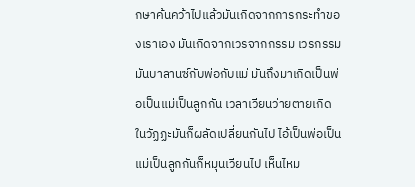กษาค้นคว้าไปแล้วมันเกิดจากการกระทำของเราเอง มันเกิดจากเวรจากกรรม เวรกรรมมันบาลานซ์กับพ่อกับแม่ มันถึงมาเกิดเป็นพ่อเป็นแม่เป็นลูกกัน เวลาเวียนว่ายตายเกิดในวัฏฏะมันก็ผลัดเปลี่ยนกันไป ไอ้เป็นพ่อเป็นแม่เป็นลูกกันก็หมุนเวียนไป เห็นไหม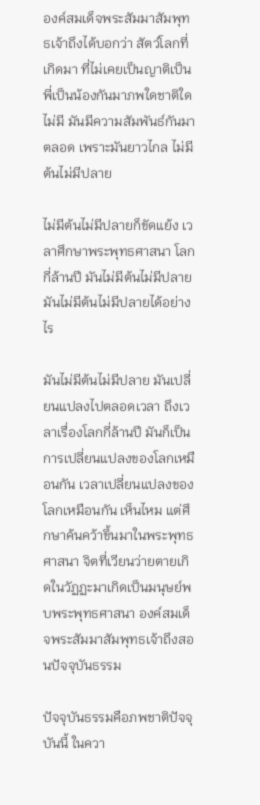องค์สมเด็จพระสัมมาสัมพุทธเจ้าถึงได้บอกว่า สัตว์โลกที่เกิดมา ที่ไม่เคยเป็นญาติเป็นพี่เป็นน้องกันมาภพใดชาติใดไม่มี มันมีความสัมพันธ์กันมาตลอด เพราะมันยาวไกล ไม่มีต้นไม่มีปลาย

ไม่มีต้นไม่มีปลายก็ขัดแย้ง เวลาศึกษาพระพุทธศาสนา โลกกี่ล้านปี มันไม่มีต้นไม่มีปลาย มันไม่มีต้นไม่มีปลายได้อย่างไร

มันไม่มีต้นไม่มีปลาย มันเปลี่ยนแปลงไปตลอดเวลา ถึงเวลาเรื่องโลกกี่ล้านปี มันก็เป็นการเปลี่ยนแปลงของโลกเหมือนกัน เวลาเปลี่ยนแปลงของโลกเหมือนกัน เห็นไหม แต่ศึกษาค้นคว้าขึ้นมาในพระพุทธศาสนา จิตที่เวียนว่ายตายเกิดในวัฏฏะมาเกิดเป็นมนุษย์พบพระพุทธศาสนา องค์สมเด็จพระสัมมาสัมพุทธเจ้าถึงสอนปัจจุบันธรรม

ปัจจุบันธรรมคือภพชาติปัจจุบันนี้ ในควา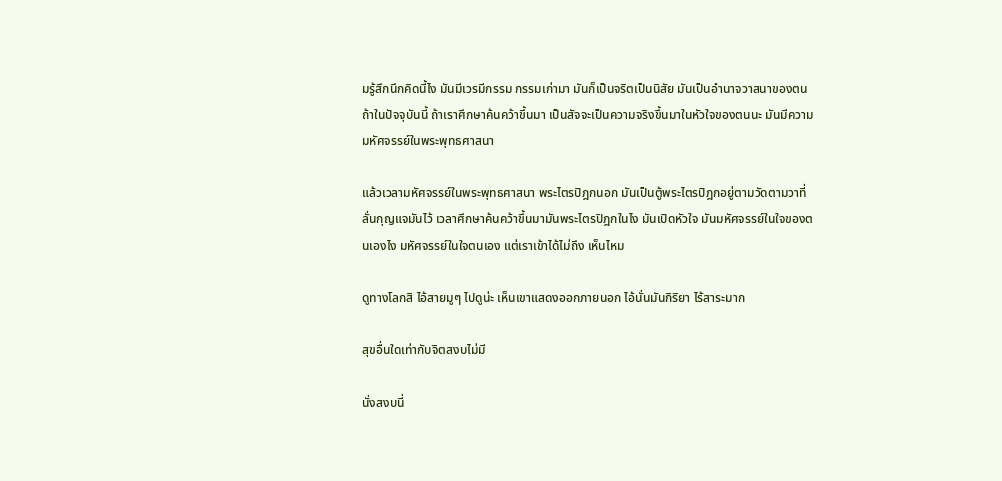มรู้สึกนึกคิดนี้ไง มันมีเวรมีกรรม กรรมเก่ามา มันก็เป็นจริตเป็นนิสัย มันเป็นอำนาจวาสนาของตน ถ้าในปัจจุบันนี้ ถ้าเราศึกษาค้นคว้าขึ้นมา เป็นสัจจะเป็นความจริงขึ้นมาในหัวใจของตนนะ มันมีความมหัศจรรย์ในพระพุทธศาสนา

แล้วเวลามหัศจรรย์ในพระพุทธศาสนา พระไตรปิฎกนอก มันเป็นตู้พระไตรปิฎกอยู่ตามวัดตามวาที่ลั่นกุญแจมันไว้ เวลาศึกษาค้นคว้าขึ้นมามันพระไตรปิฎกในไง มันเปิดหัวใจ มันมหัศจรรย์ในใจของตนเองไง มหัศจรรย์ในใจตนเอง แต่เราเข้าได้ไม่ถึง เห็นไหม

ดูทางโลกสิ ไอ้สายมูๆ ไปดูน่ะ เห็นเขาแสดงออกภายนอก ไอ้นั่นมันกิริยา ไร้สาระมาก

สุขอื่นใดเท่ากับจิตสงบไม่มี

นั่งสงบนี่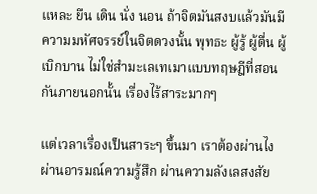แหละ ยืน เดิน นั่ง นอน ถ้าจิตมันสงบแล้วมันมีความมหัศจรรย์ในจิตดวงนั้น พุทธะ ผู้รู้ ผู้ตื่น ผู้เบิกบาน ไม่ใช่สำมะเลเทเมาแบบทฤษฎีที่สอนกันภายนอกนั้น เรื่องไร้สาระมากๆ

แต่เวลาเรื่องเป็นสาระๆ ขึ้นมา เราต้องผ่านไง ผ่านอารมณ์ความรู้สึก ผ่านความลังเลสงสัย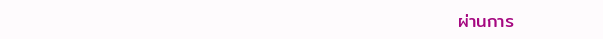ผ่านการ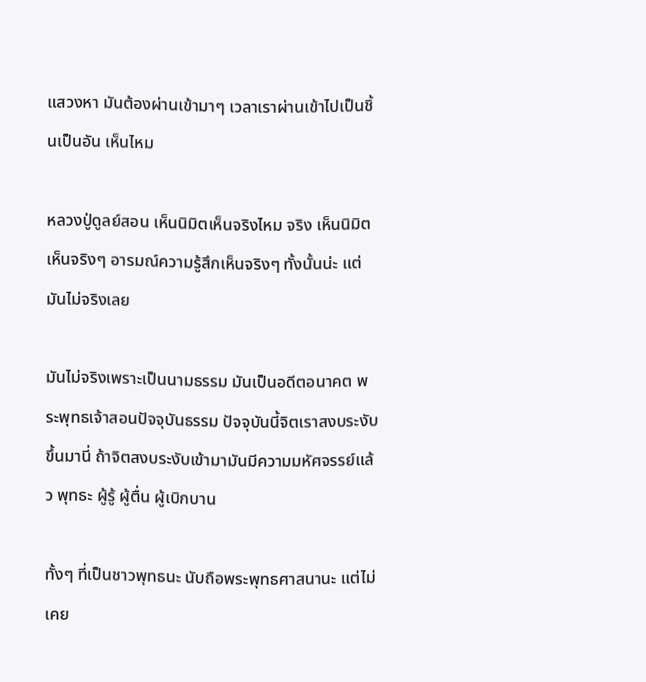แสวงหา มันต้องผ่านเข้ามาๆ เวลาเราผ่านเข้าไปเป็นชิ้นเป็นอัน เห็นไหม

หลวงปู่ดูลย์สอน เห็นนิมิตเห็นจริงไหม จริง เห็นนิมิตเห็นจริงๆ อารมณ์ความรู้สึกเห็นจริงๆ ทั้งนั้นน่ะ แต่มันไม่จริงเลย

มันไม่จริงเพราะเป็นนามธรรม มันเป็นอดีตอนาคต พระพุทธเจ้าสอนปัจจุบันธรรม ปัจจุบันนี้จิตเราสงบระงับขึ้นมานี่ ถ้าจิตสงบระงับเข้ามามันมีความมหัศจรรย์แล้ว พุทธะ ผู้รู้ ผู้ตื่น ผู้เบิกบาน

ทั้งๆ ที่เป็นชาวพุทธนะ นับถือพระพุทธศาสนานะ แต่ไม่เคย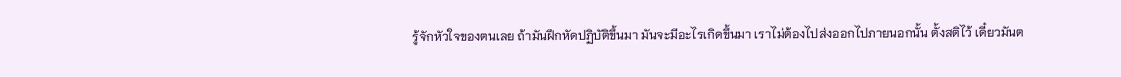รู้จักหัวใจของตนเลย ถ้ามันฝึกหัดปฏิบัติขึ้นมา มันจะมีอะไรเกิดขึ้นมา เราไม่ต้องไปส่งออกไปภายนอกนั้น ตั้งสติไว้ เดี๋ยวมันต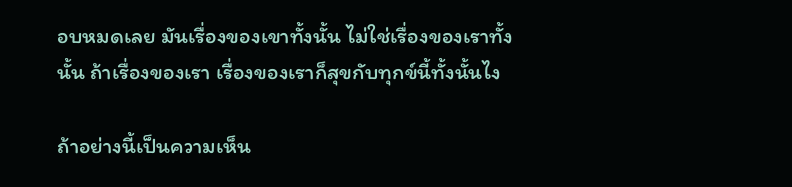อบหมดเลย มันเรื่องของเขาทั้งนั้น ไม่ใช่เรื่องของเราทั้งนั้น ถ้าเรื่องของเรา เรื่องของเราก็สุขกับทุกข์นี้ทั้งนั้นไง

ถ้าอย่างนี้เป็นความเห็น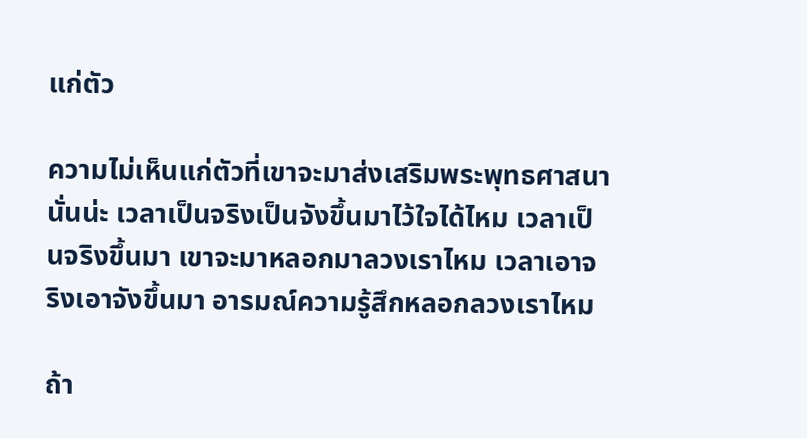แก่ตัว

ความไม่เห็นแก่ตัวที่เขาจะมาส่งเสริมพระพุทธศาสนานั่นน่ะ เวลาเป็นจริงเป็นจังขึ้นมาไว้ใจได้ไหม เวลาเป็นจริงขึ้นมา เขาจะมาหลอกมาลวงเราไหม เวลาเอาจริงเอาจังขึ้นมา อารมณ์ความรู้สึกหลอกลวงเราไหม

ถ้า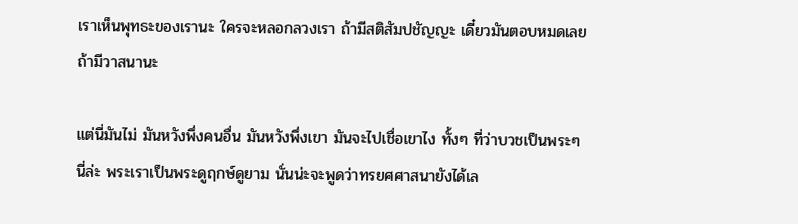เราเห็นพุทธะของเรานะ ใครจะหลอกลวงเรา ถ้ามีสติสัมปชัญญะ เดี๋ยวมันตอบหมดเลย ถ้ามีวาสนานะ

แต่นี่มันไม่ มันหวังพึ่งคนอื่น มันหวังพึ่งเขา มันจะไปเชื่อเขาไง ทั้งๆ ที่ว่าบวชเป็นพระๆ นี่ล่ะ พระเราเป็นพระดูฤกษ์ดูยาม นั่นน่ะจะพูดว่าทรยศศาสนายังได้เล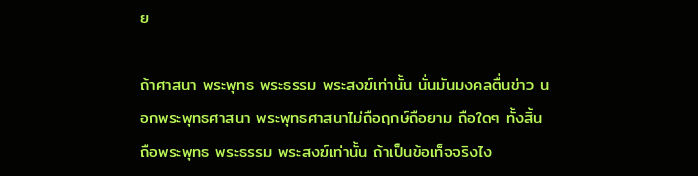ย

ถ้าศาสนา พระพุทธ พระธรรม พระสงฆ์เท่านั้น นั่นมันมงคลตื่นข่าว นอกพระพุทธศาสนา พระพุทธศาสนาไม่ถือฤกษ์ถือยาม ถือใดๆ ทั้งสิ้น ถือพระพุทธ พระธรรม พระสงฆ์เท่านั้น ถ้าเป็นข้อเท็จจริงไง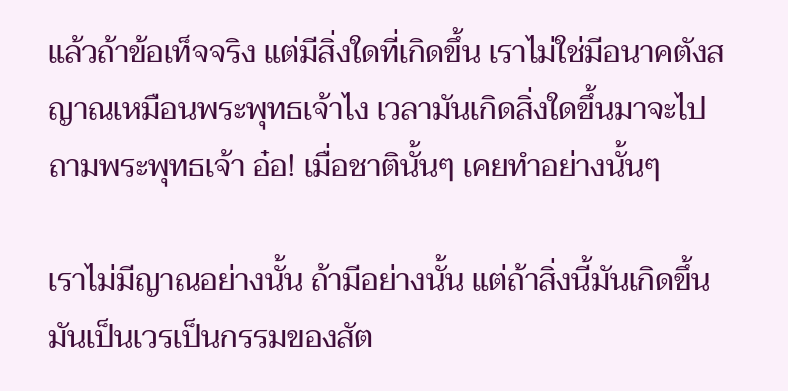แล้วถ้าข้อเท็จจริง แต่มีสิ่งใดที่เกิดขึ้น เราไม่ใช่มีอนาคตังสญาณเหมือนพระพุทธเจ้าไง เวลามันเกิดสิ่งใดขึ้นมาจะไปถามพระพุทธเจ้า อ๋อ! เมื่อชาตินั้นๆ เคยทำอย่างนั้นๆ

เราไม่มีญาณอย่างนั้น ถ้ามีอย่างนั้น แต่ถ้าสิ่งนี้มันเกิดขึ้นมันเป็นเวรเป็นกรรมของสัต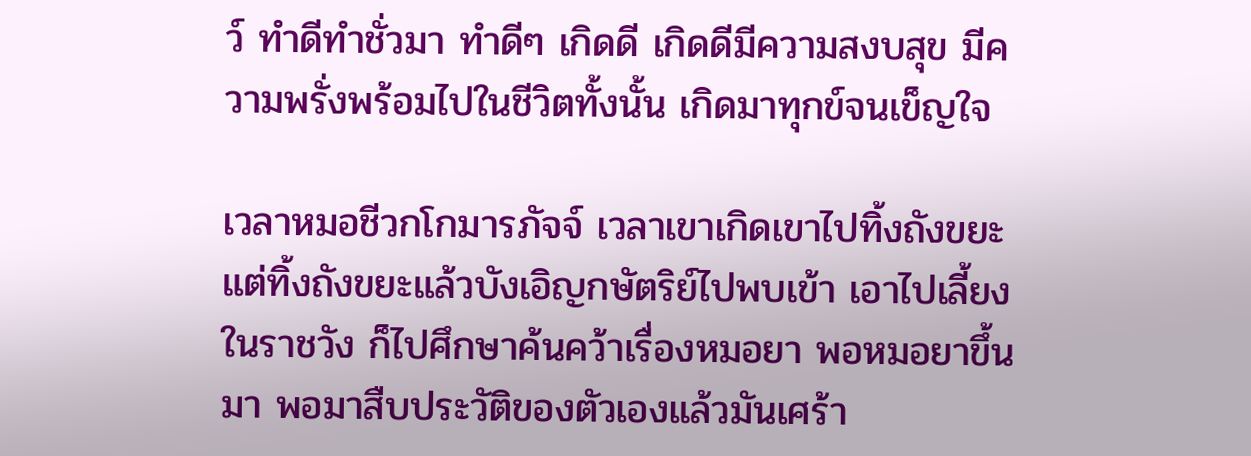ว์ ทำดีทำชั่วมา ทำดีๆ เกิดดี เกิดดีมีความสงบสุข มีความพรั่งพร้อมไปในชีวิตทั้งนั้น เกิดมาทุกข์จนเข็ญใจ

เวลาหมอชีวกโกมารภัจจ์ เวลาเขาเกิดเขาไปทิ้งถังขยะ แต่ทิ้งถังขยะแล้วบังเอิญกษัตริย์ไปพบเข้า เอาไปเลี้ยงในราชวัง ก็ไปศึกษาค้นคว้าเรื่องหมอยา พอหมอยาขึ้นมา พอมาสืบประวัติของตัวเองแล้วมันเศร้า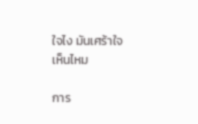ใจไง มันเศร้าใจ เห็นไหม

การ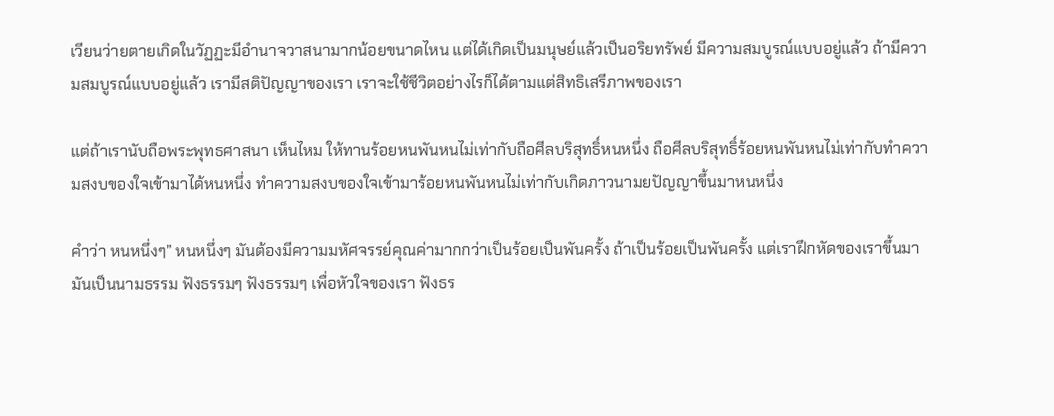เวียนว่ายตายเกิดในวัฏฏะมีอำนาจวาสนามากน้อยขนาดไหน แต่ได้เกิดเป็นมนุษย์แล้วเป็นอริยทรัพย์ มีความสมบูรณ์แบบอยู่แล้ว ถ้ามีความสมบูรณ์แบบอยู่แล้ว เรามีสติปัญญาของเรา เราจะใช้ชีวิตอย่างไรก็ได้ตามแต่สิทธิเสรีภาพของเรา

แต่ถ้าเรานับถือพระพุทธศาสนา เห็นไหม ให้ทานร้อยหนพันหนไม่เท่ากับถือศีลบริสุทธิ์หนหนึ่ง ถือศีลบริสุทธิ์ร้อยหนพันหนไม่เท่ากับทำความสงบของใจเข้ามาได้หนหนึ่ง ทำความสงบของใจเข้ามาร้อยหนพันหนไม่เท่ากับเกิดภาวนามยปัญญาขึ้นมาหนหนึ่ง

คำว่า หนหนึ่งๆ” หนหนึ่งๆ มันต้องมีความมหัศจรรย์คุณค่ามากกว่าเป็นร้อยเป็นพันครั้ง ถ้าเป็นร้อยเป็นพันครั้ง แต่เราฝึกหัดของเราขึ้นมา มันเป็นนามธรรม ฟังธรรมๆ ฟังธรรมๆ เพื่อหัวใจของเรา ฟังธร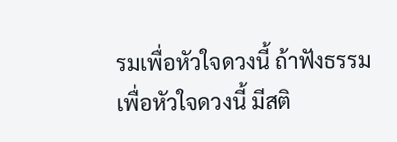รมเพื่อหัวใจดวงนี้ ถ้าฟังธรรมเพื่อหัวใจดวงนี้ มีสติ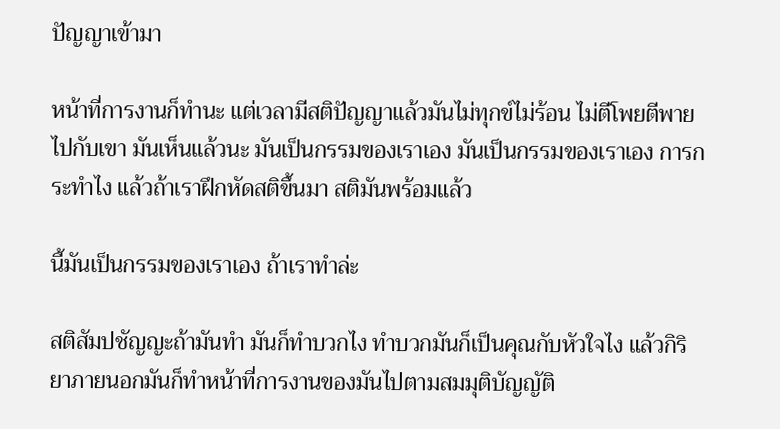ปัญญาเข้ามา

หน้าที่การงานก็ทำนะ แต่เวลามีสติปัญญาแล้วมันไม่ทุกข์ไม่ร้อน ไม่ตีโพยตีพายไปกับเขา มันเห็นแล้วนะ มันเป็นกรรมของเราเอง มันเป็นกรรมของเราเอง การกระทำไง แล้วถ้าเราฝึกหัดสติขึ้นมา สติมันพร้อมแล้ว

นี้มันเป็นกรรมของเราเอง ถ้าเราทำล่ะ

สติสัมปชัญญะถ้ามันทำ มันก็ทำบวกไง ทำบวกมันก็เป็นคุณกับหัวใจไง แล้วกิริยาภายนอกมันก็ทำหน้าที่การงานของมันไปตามสมมุติบัญญัติ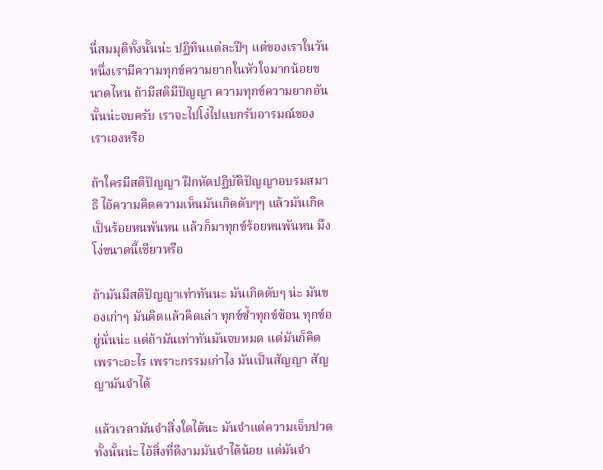นี่สมมุติทั้งนั้นน่ะ ปฏิทินแต่ละปีๆ แต่ของเราในวันหนึ่งเรามีความทุกข์ความยากในหัวใจมากน้อยขนาดไหน ถ้ามีสติมีปัญญา ความทุกข์ความยากอันนั้นน่ะจบครับ เราจะไปโง่ไปแบกรับอารมณ์ของเราเองหรือ

ถ้าใครมีสติปัญญา ฝึกหัดปฏิบัติปัญญาอบรมสมาธิ ไอ้ความคิดความเห็นมันเกิดดับๆๆ แล้วมันเกิดเป็นร้อยหนพันหน แล้วก็มาทุกข์ร้อยหนพันหน มึงโง่ขนาดนี้เชียวหรือ

ถ้ามันมีสติปัญญาเท่าทันนะ มันเกิดดับๆ น่ะ มันของเก่าๆ มันคิดแล้วคิดเล่า ทุกข์ซ้ำทุกข์ซ้อน ทุกข์อยู่นั่นน่ะ แต่ถ้ามันเท่าทันมันจบหมด แต่มันก็คิดเพราะอะไร เพราะกรรมเก่าไง มันเป็นสัญญา สัญญามันจำได้

แล้วเวลามันจำสิ่งใดได้นะ มันจำแต่ความเจ็บปวดทั้งนั้นน่ะ ไอ้สิ่งที่ดีงามมันจำได้น้อย แต่มันจำ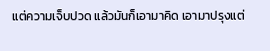แต่ความเจ็บปวด แล้วมันก็เอามาคิด เอามาปรุงแต่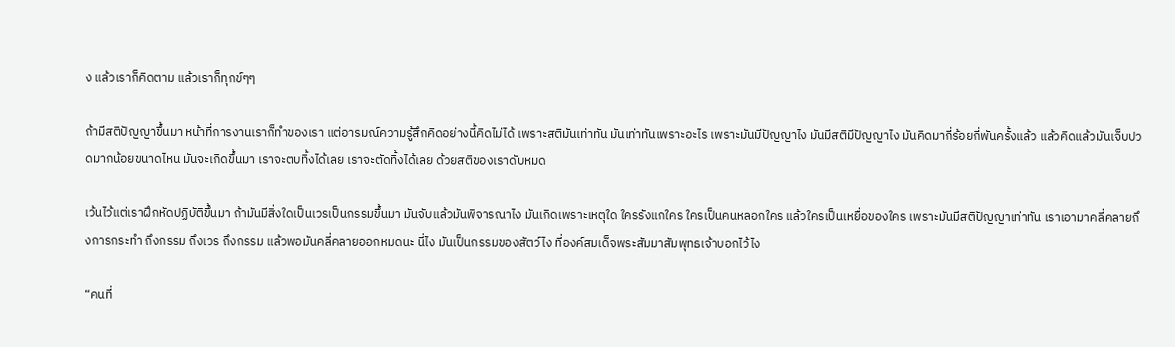ง แล้วเราก็คิดตาม แล้วเราก็ทุกข์ๆๆ

ถ้ามีสติปัญญาขึ้นมา หน้าที่การงานเราก็ทำของเรา แต่อารมณ์ความรู้สึกคิดอย่างนี้คิดไม่ได้ เพราะสติมันเท่าทัน มันเท่าทันเพราะอะไร เพราะมันมีปัญญาไง มันมีสติมีปัญญาไง มันคิดมากี่ร้อยกี่พันครั้งแล้ว แล้วคิดแล้วมันเจ็บปวดมากน้อยขนาดไหน มันจะเกิดขึ้นมา เราจะตบทิ้งได้เลย เราจะตัดทิ้งได้เลย ด้วยสติของเราดับหมด

เว้นไว้แต่เราฝึกหัดปฏิบัติขึ้นมา ถ้ามันมีสิ่งใดเป็นเวรเป็นกรรมขึ้นมา มันจับแล้วมันพิจารณาไง มันเกิดเพราะเหตุใด ใครรังแกใคร ใครเป็นคนหลอกใคร แล้วใครเป็นเหยื่อของใคร เพราะมันมีสติปัญญาเท่าทัน เราเอามาคลี่คลายถึงการกระทำ ถึงกรรม ถึงเวร ถึงกรรม แล้วพอมันคลี่คลายออกหมดนะ นี่ไง มันเป็นกรรมของสัตว์ไง ที่องค์สมเด็จพระสัมมาสัมพุทธเจ้าบอกไว้ไง

“คนที่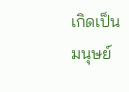เกิดเป็นมนุษย์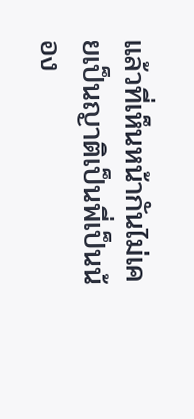แล้วที่เห็นหน้ากันไม่เคยเป็นญาติเป็นพี่เป็นน้อง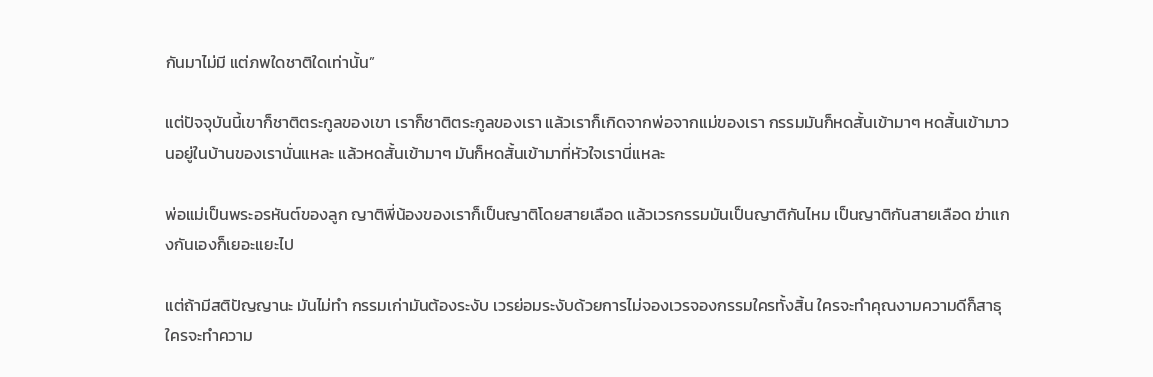กันมาไม่มี แต่ภพใดชาติใดเท่านั้น”

แต่ปัจจุบันนี้เขาก็ชาติตระกูลของเขา เราก็ชาติตระกูลของเรา แล้วเราก็เกิดจากพ่อจากแม่ของเรา กรรมมันก็หดสั้นเข้ามาๆ หดสั้นเข้ามาวนอยู่ในบ้านของเรานั่นแหละ แล้วหดสั้นเข้ามาๆ มันก็หดสั้นเข้ามาที่หัวใจเรานี่แหละ

พ่อแม่เป็นพระอรหันต์ของลูก ญาติพี่น้องของเราก็เป็นญาติโดยสายเลือด แล้วเวรกรรมมันเป็นญาติกันไหม เป็นญาติกันสายเลือด ฆ่าแกงกันเองก็เยอะแยะไป

แต่ถ้ามีสติปัญญานะ มันไม่ทำ กรรมเก่ามันต้องระงับ เวรย่อมระงับด้วยการไม่จองเวรจองกรรมใครทั้งสิ้น ใครจะทำคุณงามความดีก็สาธุ ใครจะทำความ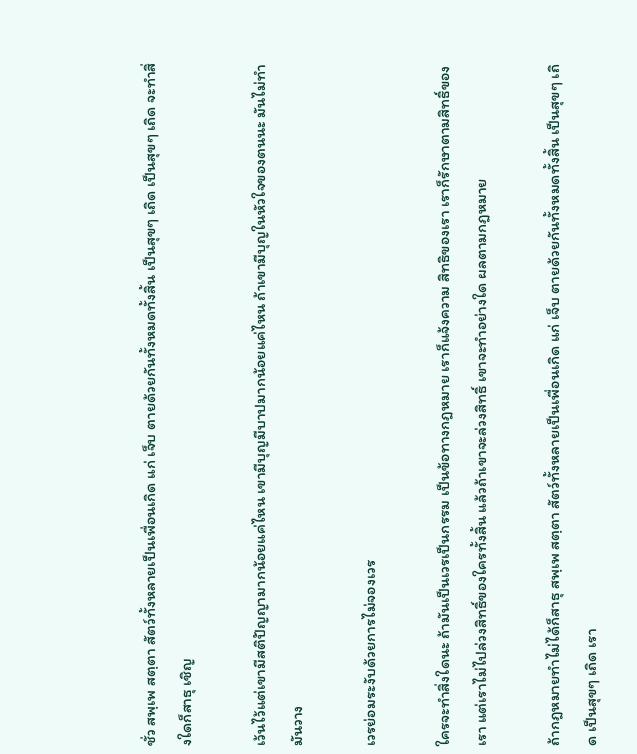ชั่ว สพฺเพ สตฺตา สัตว์ทั้งหลายเป็นเพื่อนเกิด แก่ เจ็บ ตายด้วยกันทั้งหมดทั้งสิ้น เป็นสุขๆ เถิด เป็นสุขๆ เถิด จะทำสิ่งใดก็สาธุ เชิญ

เว้นไว้แต่เขามีสติปัญญามากน้อยแค่ไหน เขามีบุญมีบาปมากน้อยแค่ไหน ถ้าเขามีบุญในหัวใจของตนนะ มันไม่ทำ มันวาง

เวรย่อมระงับด้วยการไม่จองเวร

ใครจะทำสิ่งใดนะ ถ้ามันเป็นเวรเป็นกรรม เป็นข้อทางกฎหมาย เราก็แจ้งความ สิทธิของเรา เราก็รักษาตามสิทธิ์ของเรา แต่เราไม่ไปล่วงสิทธิ์ของใครทั้งสิ้น แล้วถ้าเขาจะล่วงสิทธิ์ เขาจะทำอย่างใด ผลตามกฎหมาย

ถ้ากฎหมายทำไม่ได้ก็สาธุ สพฺเพ สตฺตา สัตว์ทั้งหลายเป็นเพื่อนเกิด แก่ เจ็บ ตายด้วยกันทั้งหมดทั้งสิ้น เป็นสุขๆ เถิด เป็นสุขๆ เถิด เรา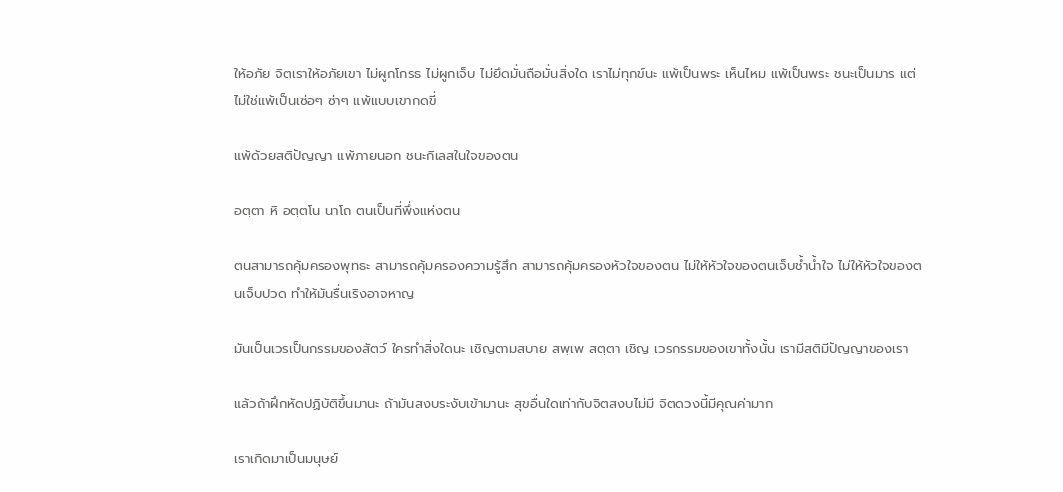ให้อภัย จิตเราให้อภัยเขา ไม่ผูกโกรธ ไม่ผูกเจ็บ ไม่ยึดมั่นถือมั่นสิ่งใด เราไม่ทุกข์นะ แพ้เป็นพระ เห็นไหม แพ้เป็นพระ ชนะเป็นมาร แต่ไม่ใช่แพ้เป็นเซ่อๆ ซ่าๆ แพ้แบบเขากดขี่

แพ้ด้วยสติปัญญา แพ้ภายนอก ชนะกิเลสในใจของตน

อตฺตา หิ อตฺตโน นาโถ ตนเป็นที่พึ่งแห่งตน

ตนสามารถคุ้มครองพุทธะ สามารถคุ้มครองความรู้สึก สามารถคุ้มครองหัวใจของตน ไม่ให้หัวใจของตนเจ็บช้ำน้ำใจ ไม่ให้หัวใจของตนเจ็บปวด ทำให้มันรื่นเริงอาจหาญ

มันเป็นเวรเป็นกรรมของสัตว์ ใครทำสิ่งใดนะ เชิญตามสบาย สพฺเพ สตฺตา เชิญ เวรกรรมของเขาทั้งนั้น เรามีสติมีปัญญาของเรา

แล้วถ้าฝึกหัดปฏิบัติขึ้นมานะ ถ้ามันสงบระงับเข้ามานะ สุขอื่นใดเท่ากับจิตสงบไม่มี จิตดวงนี้มีคุณค่ามาก

เราเกิดมาเป็นมนุษย์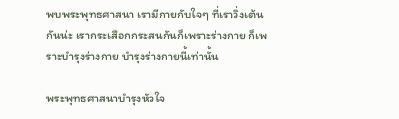พบพระพุทธศาสนา เรามีกายกับใจๆ ที่เราวิ่งเต้นกันน่ะ เรากระเสือกกระสนกันก็เพราะร่างกาย ก็เพราะบำรุงร่างกาย บำรุงร่างกายนี้เท่านั้น

พระพุทธศาสนาบำรุงหัวใจ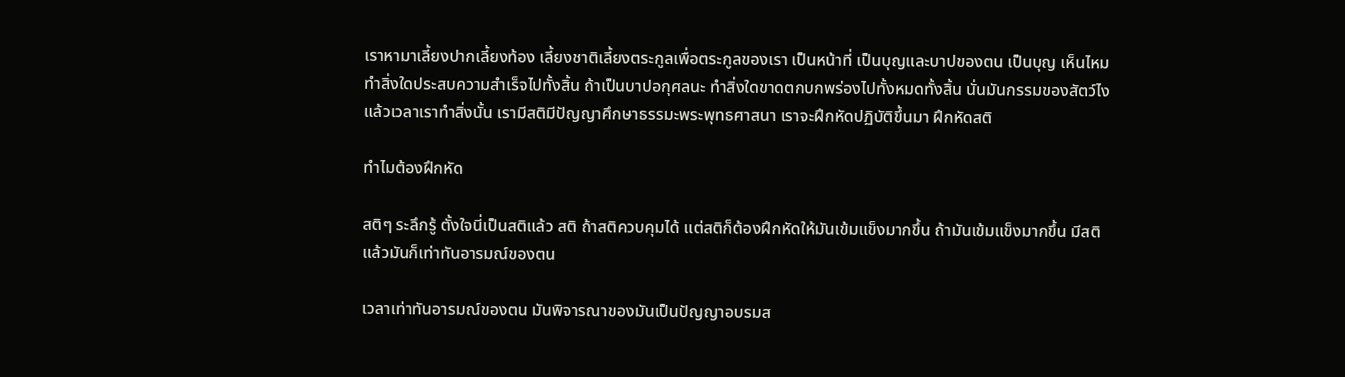เราหามาเลี้ยงปากเลี้ยงท้อง เลี้ยงชาติเลี้ยงตระกูลเพื่อตระกูลของเรา เป็นหน้าที่ เป็นบุญและบาปของตน เป็นบุญ เห็นไหม ทำสิ่งใดประสบความสำเร็จไปทั้งสิ้น ถ้าเป็นบาปอกุศลนะ ทำสิ่งใดขาดตกบกพร่องไปทั้งหมดทั้งสิ้น นั่นมันกรรมของสัตว์ไง แล้วเวลาเราทำสิ่งนั้น เรามีสติมีปัญญาศึกษาธรรมะพระพุทธศาสนา เราจะฝึกหัดปฏิบัติขึ้นมา ฝึกหัดสติ

ทำไมต้องฝึกหัด

สติๆ ระลึกรู้ ตั้งใจนี่เป็นสติแล้ว สติ ถ้าสติควบคุมได้ แต่สติก็ต้องฝึกหัดให้มันเข้มแข็งมากขึ้น ถ้ามันเข้มแข็งมากขึ้น มีสติแล้วมันก็เท่าทันอารมณ์ของตน

เวลาเท่าทันอารมณ์ของตน มันพิจารณาของมันเป็นปัญญาอบรมส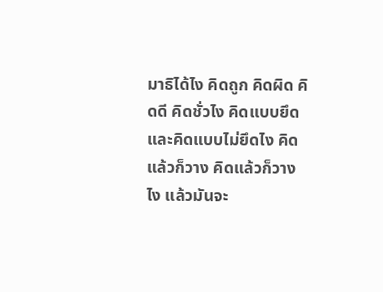มาธิได้ไง คิดถูก คิดผิด คิดดี คิดชั่วไง คิดแบบยึดและคิดแบบไม่ยึดไง คิดแล้วก็วาง คิดแล้วก็วางไง แล้วมันจะ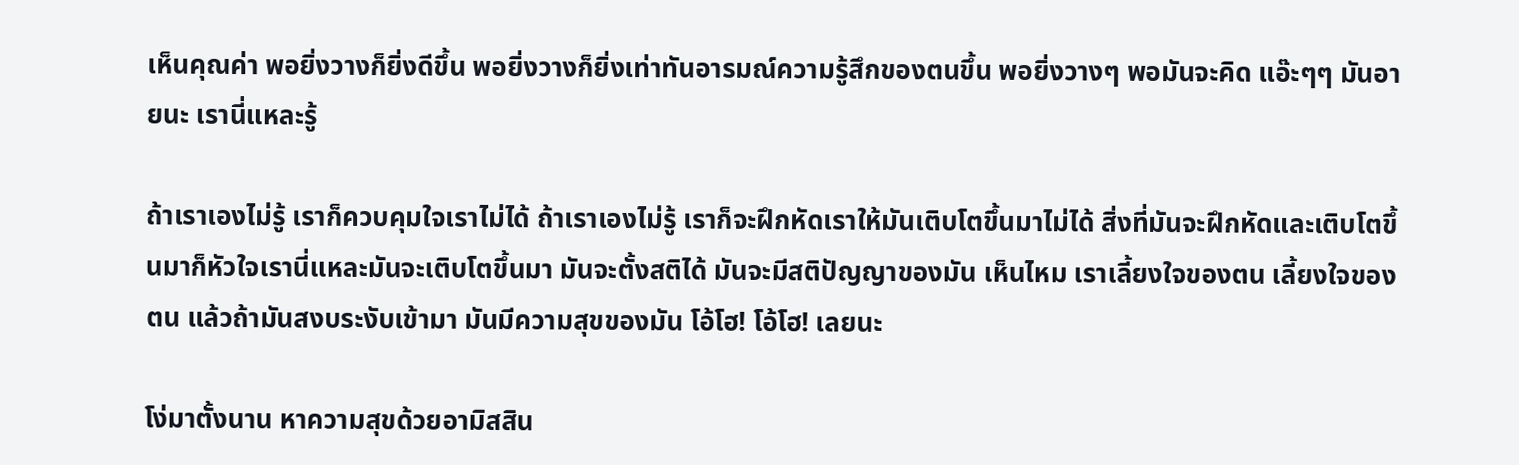เห็นคุณค่า พอยิ่งวางก็ยิ่งดีขึ้น พอยิ่งวางก็ยิ่งเท่าทันอารมณ์ความรู้สึกของตนขึ้น พอยิ่งวางๆ พอมันจะคิด แอ๊ะๆๆ มันอายนะ เรานี่แหละรู้

ถ้าเราเองไม่รู้ เราก็ควบคุมใจเราไม่ได้ ถ้าเราเองไม่รู้ เราก็จะฝึกหัดเราให้มันเติบโตขึ้นมาไม่ได้ สิ่งที่มันจะฝึกหัดและเติบโตขึ้นมาก็หัวใจเรานี่แหละมันจะเติบโตขึ้นมา มันจะตั้งสติได้ มันจะมีสติปัญญาของมัน เห็นไหม เราเลี้ยงใจของตน เลี้ยงใจของตน แล้วถ้ามันสงบระงับเข้ามา มันมีความสุขของมัน โอ้โฮ! โอ้โฮ! เลยนะ

โง่มาตั้งนาน หาความสุขด้วยอามิสสิน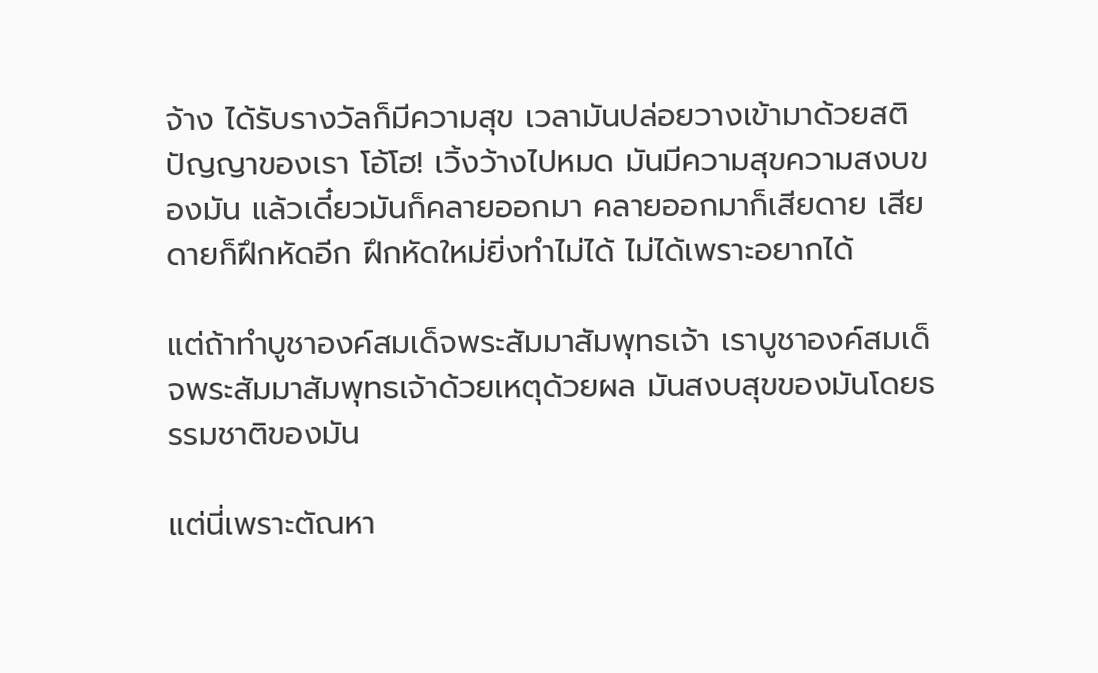จ้าง ได้รับรางวัลก็มีความสุข เวลามันปล่อยวางเข้ามาด้วยสติปัญญาของเรา โอ้โฮ! เวิ้งว้างไปหมด มันมีความสุขความสงบของมัน แล้วเดี๋ยวมันก็คลายออกมา คลายออกมาก็เสียดาย เสียดายก็ฝึกหัดอีก ฝึกหัดใหม่ยิ่งทำไม่ได้ ไม่ได้เพราะอยากได้

แต่ถ้าทำบูชาองค์สมเด็จพระสัมมาสัมพุทธเจ้า เราบูชาองค์สมเด็จพระสัมมาสัมพุทธเจ้าด้วยเหตุด้วยผล มันสงบสุขของมันโดยธรรมชาติของมัน

แต่นี่เพราะตัณหา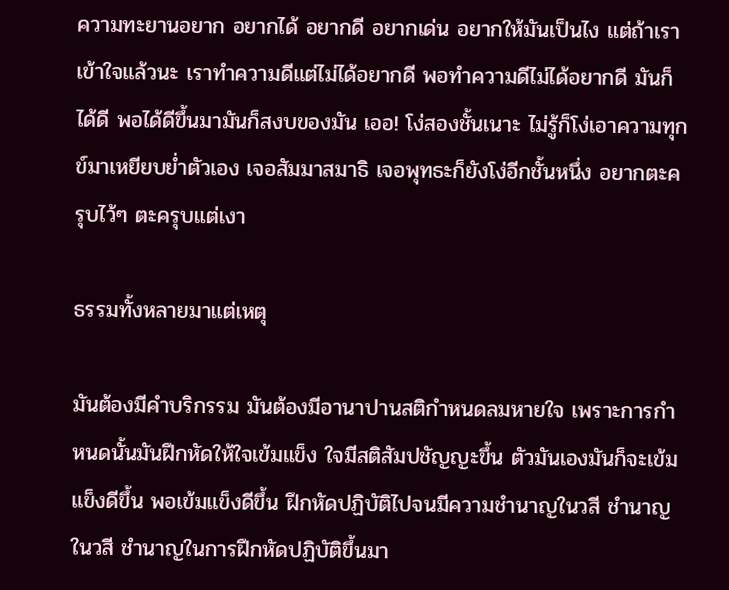ความทะยานอยาก อยากได้ อยากดี อยากเด่น อยากให้มันเป็นไง แต่ถ้าเราเข้าใจแล้วนะ เราทำความดีแต่ไม่ได้อยากดี พอทำความดีไม่ได้อยากดี มันก็ได้ดี พอได้ดีขึ้นมามันก็สงบของมัน เออ! โง่สองชั้นเนาะ ไม่รู้ก็โง่เอาความทุกข์มาเหยียบย่ำตัวเอง เจอสัมมาสมาธิ เจอพุทธะก็ยังโง่อีกชั้นหนึ่ง อยากตะครุบไว้ๆ ตะครุบแต่เงา

ธรรมทั้งหลายมาแต่เหตุ

มันต้องมีคำบริกรรม มันต้องมีอานาปานสติกำหนดลมหายใจ เพราะการกำหนดนั้นมันฝึกหัดให้ใจเข้มแข็ง ใจมีสติสัมปชัญญะขึ้น ตัวมันเองมันก็จะเข้มแข็งดีขึ้น พอเข้มแข็งดีขึ้น ฝึกหัดปฏิบัติไปจนมีความชำนาญในวสี ชำนาญในวสี ชำนาญในการฝึกหัดปฏิบัติขึ้นมา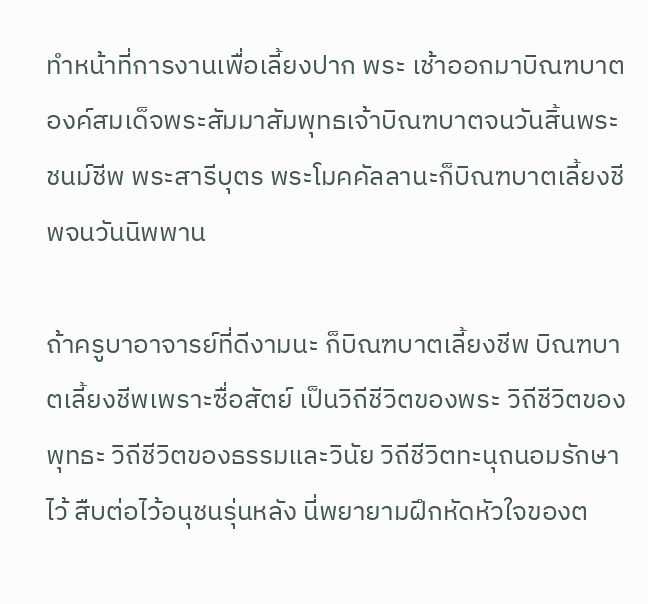ทำหน้าที่การงานเพื่อเลี้ยงปาก พระ เช้าออกมาบิณฑบาต องค์สมเด็จพระสัมมาสัมพุทธเจ้าบิณฑบาตจนวันสิ้นพระชนม์ชีพ พระสารีบุตร พระโมคคัลลานะก็บิณฑบาตเลี้ยงชีพจนวันนิพพาน

ถ้าครูบาอาจารย์ที่ดีงามนะ ก็บิณฑบาตเลี้ยงชีพ บิณฑบาตเลี้ยงชีพเพราะซื่อสัตย์ เป็นวิถีชีวิตของพระ วิถีชีวิตของพุทธะ วิถีชีวิตของธรรมและวินัย วิถีชีวิตทะนุถนอมรักษาไว้ สืบต่อไว้อนุชนรุ่นหลัง นี่พยายามฝึกหัดหัวใจของต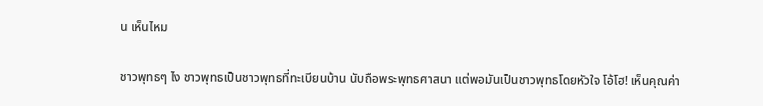น เห็นไหม

ชาวพุทธๆ ไง ชาวพุทธเป็นชาวพุทธที่ทะเบียนบ้าน นับถือพระพุทธศาสนา แต่พอมันเป็นชาวพุทธโดยหัวใจ โอ้โฮ! เห็นคุณค่า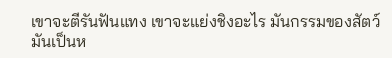เขาจะตีรันฟันแทง เขาจะแย่งชิงอะไร มันกรรมของสัตว์ มันเป็นห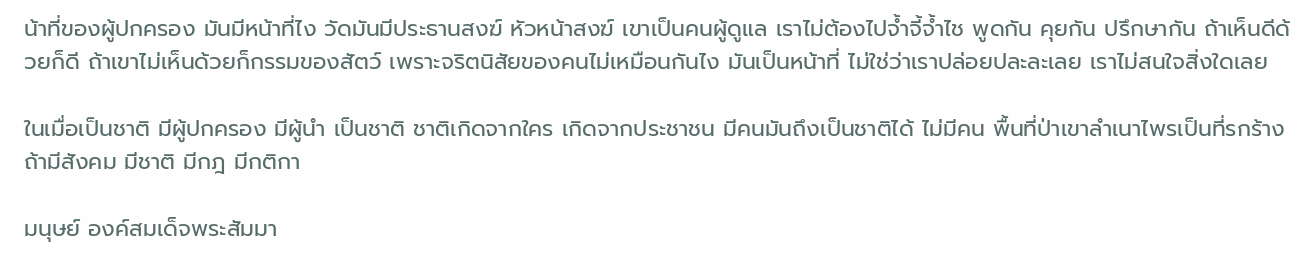น้าที่ของผู้ปกครอง มันมีหน้าที่ไง วัดมันมีประธานสงฆ์ หัวหน้าสงฆ์ เขาเป็นคนผู้ดูแล เราไม่ต้องไปจ้ำจี้จ้ำไช พูดกัน คุยกัน ปรึกษากัน ถ้าเห็นดีด้วยก็ดี ถ้าเขาไม่เห็นด้วยก็กรรมของสัตว์ เพราะจริตนิสัยของคนไม่เหมือนกันไง มันเป็นหน้าที่ ไม่ใช่ว่าเราปล่อยปละละเลย เราไม่สนใจสิ่งใดเลย

ในเมื่อเป็นชาติ มีผู้ปกครอง มีผู้นำ เป็นชาติ ชาติเกิดจากใคร เกิดจากประชาชน มีคนมันถึงเป็นชาติได้ ไม่มีคน พื้นที่ป่าเขาลำเนาไพรเป็นที่รกร้าง ถ้ามีสังคม มีชาติ มีกฎ มีกติกา

มนุษย์ องค์สมเด็จพระสัมมา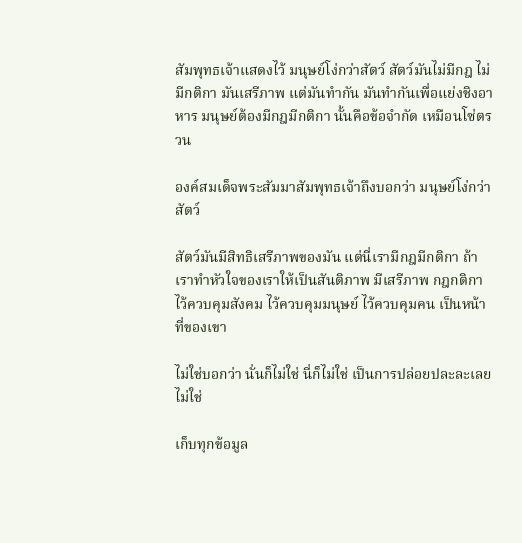สัมพุทธเจ้าแสดงไว้ มนุษย์โง่กว่าสัตว์ สัตว์มันไม่มีกฎ ไม่มีกติกา มันเสรีภาพ แต่มันทำกัน มันทำกันเพื่อแย่งชิงอาหาร มนุษย์ต้องมีกฎมีกติกา นั้นคือข้อจำกัด เหมือนโซ่ตรวน

องค์สมเด็จพระสัมมาสัมพุทธเจ้าถึงบอกว่า มนุษย์โง่กว่าสัตว์

สัตว์มันมีสิทธิเสรีภาพของมัน แต่นี่เรามีกฎมีกติกา ถ้าเราทำหัวใจของเราให้เป็นสันติภาพ มีเสรีภาพ กฎกติกาไว้ควบคุมสังคม ไว้ควบคุมมนุษย์ ไว้ควบคุมคน เป็นหน้าที่ของเขา

ไม่ใช่บอกว่า นั่นก็ไม่ใช่ นี่ก็ไม่ใช่ เป็นการปล่อยปละละเลย ไม่ใช่

เก็บทุกข้อมูล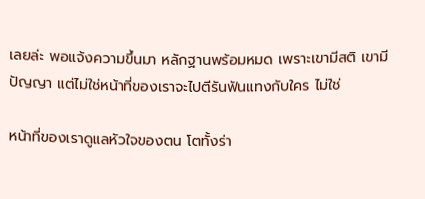เลยล่ะ พอแจ้งความขึ้นมา หลักฐานพร้อมหมด เพราะเขามีสติ เขามีปัญญา แต่ไม่ใช่หน้าที่ของเราจะไปตีรันฟันแทงกับใคร ไม่ใช่

หน้าที่ของเราดูแลหัวใจของตน โตทั้งร่า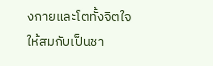งกายและโตทั้งจิตใจ ให้สมกับเป็นชา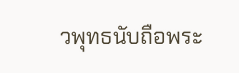วพุทธนับถือพระ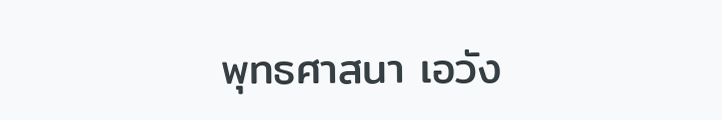พุทธศาสนา เอวัง